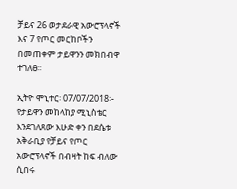ቻይና 26 ወታደራዊ አውሮፕላኖች እና 7 የጦር መርከቦችን በመጠቀም ታይዋንን መክበብዋ ተገለፀ፡፡

ኢትዮ ሞኒተር፡ 07/07/2018፡- የታይዋን መከላከያ ሚኒስቴር እንደገለጸው እሁድ ቀን በደሴቱ አቅራቢያ የቻይና የጦር አውሮፕላኖች በብዛት ከፍ ብለው ሲበሩ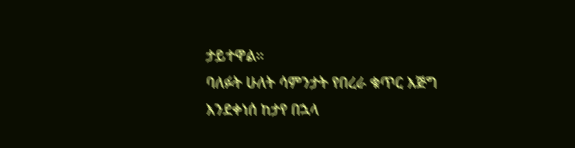ታይተዋል።
ባለፉት ሁለት ሳምንታት የበረራ ቁጥር እጅግ እንደቀነሰ ከታየ በኋላ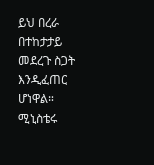ይህ በረራ በተከታታይ መደረጉ ስጋት እንዲፈጠር ሆነዋል።
ሚኒስቴሩ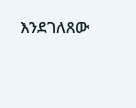እንደገለጸው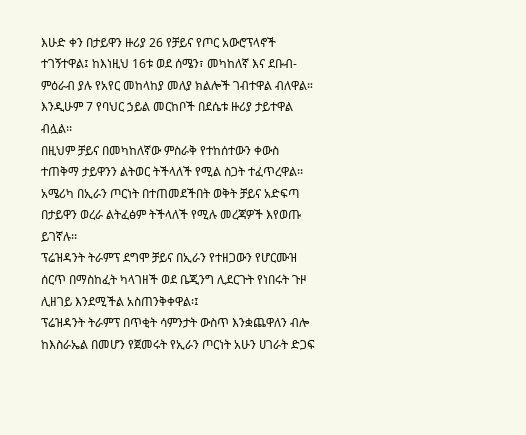እሁድ ቀን በታይዋን ዙሪያ 26 የቻይና የጦር አውሮፕላኖች ተገኝተዋል፤ ከእነዚህ 16ቱ ወደ ሰሜን፣ መካከለኛ እና ደቡብ-ምዕራብ ያሉ የአየር መከላከያ መለያ ክልሎች ገብተዋል ብለዋል።
እንዲሁም 7 የባህር ኃይል መርከቦች በደሴቱ ዙሪያ ታይተዋል ብሏል፡፡
በዚህም ቻይና በመካከለኛው ምስራቅ የተከሰተውን ቀውስ ተጠቅማ ታይዋንን ልትወር ትችላለች የሚል ስጋት ተፈጥረዋል፡፡
አሜሪካ በኢራን ጦርነት በተጠመደችበት ወቅት ቻይና አድፍጣ በታይዋን ወረራ ልትፈፅም ትችላለች የሚሉ መረጃዎች እየወጡ ይገኛሉ፡፡
ፕሬዝዳንት ትራምፕ ደግሞ ቻይና በኢራን የተዘጋውን የሆርሙዝ ሰርጥ በማስከፈት ካላገዘች ወደ ቤጂንግ ሊደርጉት የነበሩት ጉዞ ሊዘገይ እንደሚችል አስጠንቅቀዋል፡፤
ፕሬዝዳንት ትራምፕ በጥቂት ሳምንታት ውስጥ እንቋጨዋለን ብሎ ከእስራኤል በመሆን የጀመሩት የኢራን ጦርነት አሁን ሀገራት ድጋፍ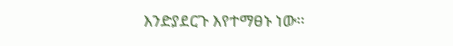እንድያደርጉ እየተማፀኑ ነው፡፡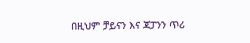በዚህም ቻይናን እና ጃፓንን ጥሪ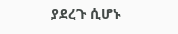ያደረጉ ሲሆኑ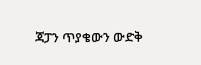ጃፓን ጥያቄውን ውድቅ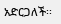አድርጋለች፡፡